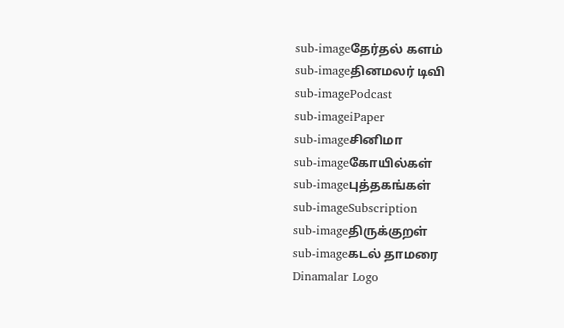sub-imageதேர்தல் களம்
sub-imageதினமலர் டிவி
sub-imagePodcast
sub-imageiPaper
sub-imageசினிமா
sub-imageகோயில்கள்
sub-imageபுத்தகங்கள்
sub-imageSubscription
sub-imageதிருக்குறள்
sub-imageகடல் தாமரை
Dinamalar Logo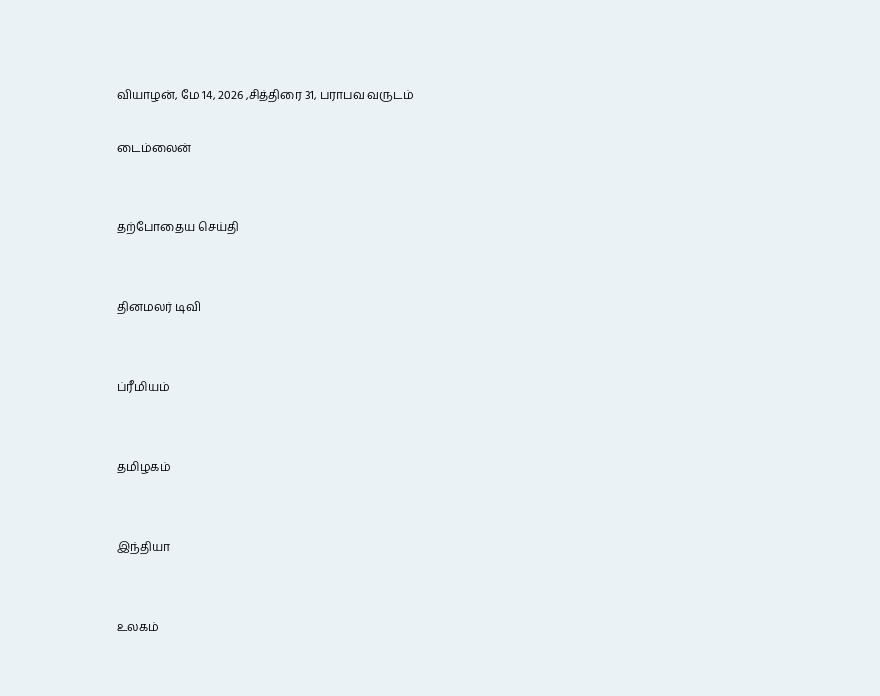வியாழன், மே 14, 2026 ,சித்திரை 31, பராபவ வருடம்

டைம்லைன்


தற்போதைய செய்தி


தினமலர் டிவி


ப்ரீமியம்


தமிழகம்


இந்தியா


உலகம்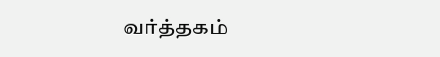வர்த்தகம்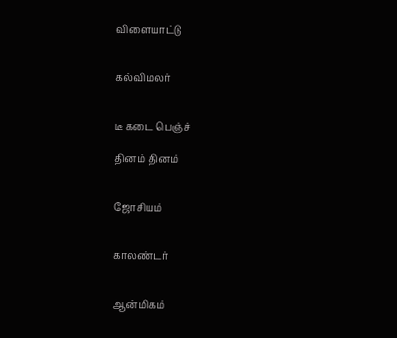விளையாட்டு


கல்விமலர்


டீ கடை பெஞ்ச்

தினம் தினம்


ஜோசியம்


காலண்டர்


ஆன்மிகம்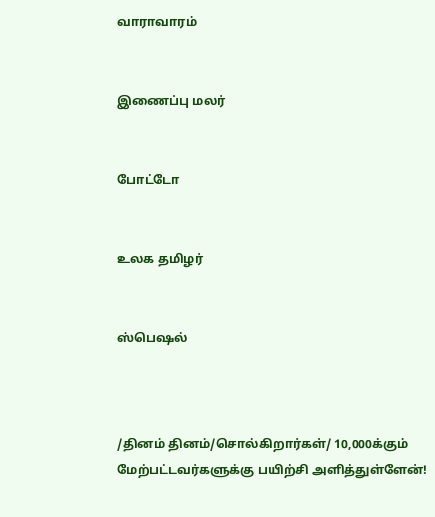வாராவாரம்


இணைப்பு மலர்


போட்டோ


உலக தமிழர்


ஸ்பெஷல்



/தினம் தினம்/சொல்கிறார்கள்/ 10,000க்கும் மேற்பட்டவர்களுக்கு பயிற்சி அளித்துள்ளேன்!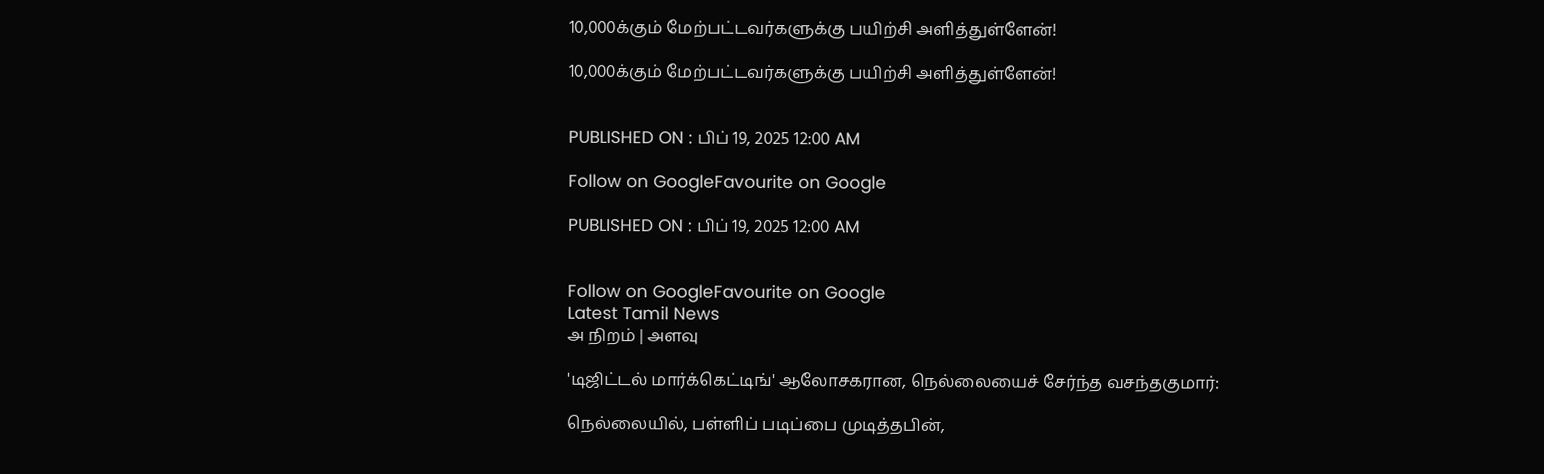10,000க்கும் மேற்பட்டவர்களுக்கு பயிற்சி அளித்துள்ளேன்!

10,000க்கும் மேற்பட்டவர்களுக்கு பயிற்சி அளித்துள்ளேன்!


PUBLISHED ON : பிப் 19, 2025 12:00 AM

Follow on GoogleFavourite on Google

PUBLISHED ON : பிப் 19, 2025 12:00 AM


Follow on GoogleFavourite on Google
Latest Tamil News
அ நிறம் | அளவு

'டிஜிட்டல் மார்க்கெட்டிங்' ஆலோசகரான, நெல்லையைச் சேர்ந்த வசந்தகுமார்:

நெல்லையில், பள்ளிப் படிப்பை முடித்தபின்,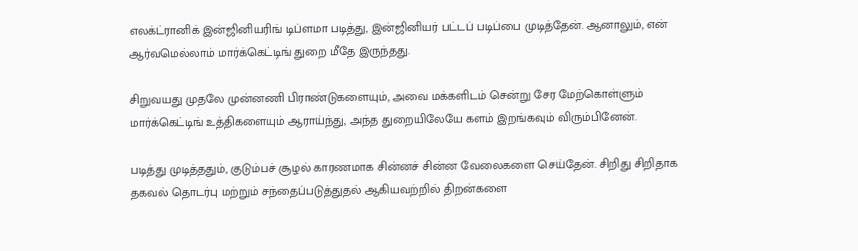எலக்ட்ரானிக் இன்ஜினியரிங் டிப்ளமா படித்து, இன்ஜினியர் பட்டப் படிப்பை முடித்தேன். ஆனாலும், என் ஆர்வமெல்லாம் மார்க்கெட்டிங் துறை மீதே இருந்தது.

சிறுவயது முதலே முன்னணி பிராண்டுகளையும், அவை மக்களிடம் சென்று சேர மேற்கொள்ளும் மார்க்கெட்டிங் உத்திகளையும் ஆராய்ந்து, அந்த துறையிலேயே களம் இறங்கவும் விரும்பினேன்.

படித்து முடித்ததும், குடும்பச் சூழல் காரணமாக சின்னச் சின்ன வேலைகளை செய்தேன். சிறிது சிறிதாக தகவல் தொடர்பு மற்றும் சந்தைப்படுத்துதல் ஆகியவற்றில் திறன்களை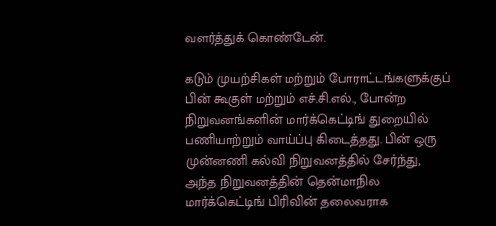வளர்த்துக் கொண்டேன்.

கடும் முயற்சிகள் மற்றும் போராட்டங்களுக்குப் பின் கூகுள் மற்றும் எச்.சி.எல்., போன்ற நிறுவனங்களின் மார்க்கெட்டிங் துறையில் பணியாற்றும் வாய்ப்பு கிடைத்தது. பின் ஒரு முன்னணி கல்வி நிறுவனத்தில் சேர்ந்து, அந்த நிறுவனத்தின் தென்மாநில மார்க்கெட்டிங் பிரிவின் தலைவராக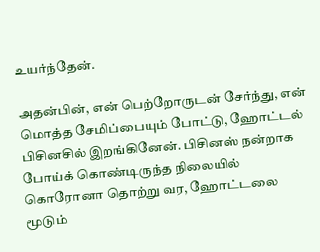உயர்ந்தேன்.

அதன்பின், என் பெற்றோருடன் சேர்ந்து, என் மொத்த சேமிப்பையும் போட்டு, ஹோட்டல் பிசினசில் இறங்கினேன். பிசினஸ் நன்றாக போய்க் கொண்டிருந்த நிலையில் கொரோனா தொற்று வர, ஹோட்டலை மூடும்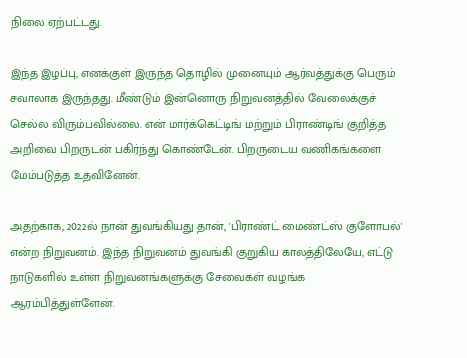நிலை ஏற்பட்டது.

இந்த இழப்பு, எனக்குள் இருந்த தொழில் முனையும் ஆர்வத்துக்கு பெரும் சவாலாக இருந்தது. மீண்டும் இன்னொரு நிறுவனத்தில் வேலைக்குச் செல்ல விரும்பவில்லை. என் மார்க்கெட்டிங் மற்றும் பிராண்டிங் குறித்த அறிவை பிறருடன் பகிர்ந்து கொண்டேன். பிறருடைய வணிகங்களை மேம்படுத்த உதவினேன்.

அதற்காக, 2022ல் நான் துவங்கியது தான், 'பிராண்ட் மைண்ட்ஸ் குளோபல்' என்ற நிறுவனம். இந்த நிறுவனம் துவங்கி குறுகிய காலத்திலேயே, எட்டு நாடுகளில் உள்ள நிறுவனங்களுக்கு சேவைகள் வழங்க ஆரம்பித்துள்ளேன்.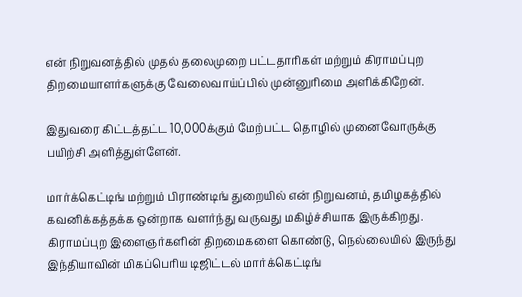என் நிறுவனத்தில் முதல் தலைமுறை பட்டதாரிகள் மற்றும் கிராமப்புற திறமையாளர்களுக்கு வேலைவாய்ப்பில் முன்னுரிமை அளிக்கிறேன்.

இதுவரை கிட்டத்தட்ட 10,000க்கும் மேற்பட்ட தொழில் முனைவோருக்கு பயிற்சி அளித்துள்ளேன்.

மார்க்கெட்டிங் மற்றும் பிராண்டிங் துறையில் என் நிறுவனம், தமிழகத்தில் கவனிக்கத்தக்க ஒன்றாக வளர்ந்து வருவது மகிழ்ச்சியாக இருக்கிறது. கிராமப்புற இளைஞர்களின் திறமைகளை கொண்டு, நெல்லையில் இருந்து இந்தியாவின் மிகப்பெரிய டிஜிட்டல் மார்க்கெட்டிங்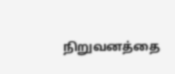நிறுவனத்தை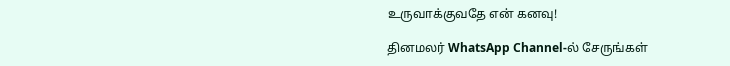உருவாக்குவதே என் கனவு!

தினமலர் WhatsApp Channel-ல் சேருங்கள்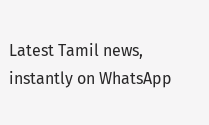Latest Tamil news, instantly on WhatsApp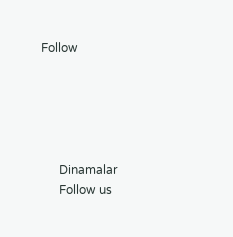Follow





      Dinamalar
      Follow us